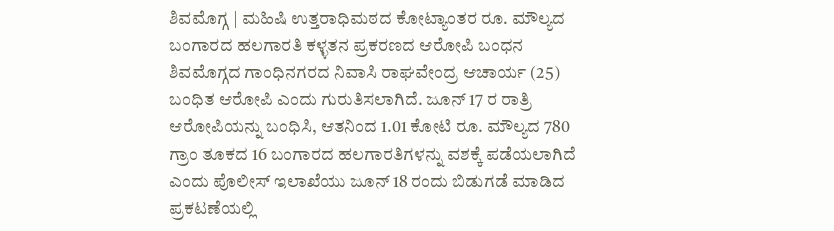ಶಿವಮೊಗ್ಗ | ಮಹಿಷಿ ಉತ್ತರಾಧಿಮಠದ ಕೋಟ್ಯಾಂತರ ರೂ. ಮೌಲ್ಯದ ಬಂಗಾರದ ಹಲಗಾರತಿ ಕಳ್ಳತನ ಪ್ರಕರಣದ ಆರೋಪಿ ಬಂಧನ
ಶಿವಮೊಗ್ಗದ ಗಾಂಧಿನಗರದ ನಿವಾಸಿ ರಾಘವೇಂದ್ರ ಆಚಾರ್ಯ (25) ಬಂಧಿತ ಆರೋಪಿ ಎಂದು ಗುರುತಿಸಲಾಗಿದೆ. ಜೂನ್ 17 ರ ರಾತ್ರಿ ಆರೋಪಿಯನ್ನು ಬಂಧಿಸಿ, ಆತನಿಂದ 1.01 ಕೋಟಿ ರೂ. ಮೌಲ್ಯದ 780 ಗ್ರಾಂ ತೂಕದ 16 ಬಂಗಾರದ ಹಲಗಾರತಿಗಳನ್ನು ವಶಕ್ಕೆ ಪಡೆಯಲಾಗಿದೆ ಎಂದು ಪೊಲೀಸ್ ಇಲಾಖೆಯು ಜೂನ್ 18 ರಂದು ಬಿಡುಗಡೆ ಮಾಡಿದ ಪ್ರಕಟಣೆಯಲ್ಲಿ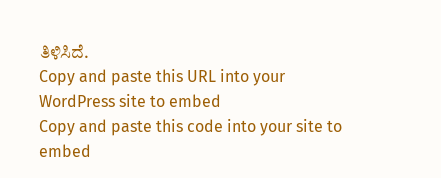ತಿಳಿಸಿದೆ.
Copy and paste this URL into your WordPress site to embed
Copy and paste this code into your site to embed